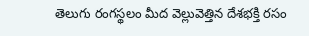తెలుగు రంగస్థలం మీద వెల్లువెత్తిన దేశభక్తి రసం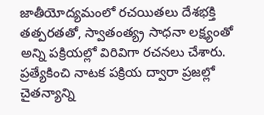జాతీయోద్యమంలో రచయితలు దేశభక్తి తత్పరతతో, స్వాతంత్య్ర సాధనా లక్ష్యంతో అన్ని పక్రియల్లో విరివిగా రచనలు చేశారు. ప్రత్యేకించి నాటక పక్రియ ద్వారా ప్రజల్లో చైతన్యాన్ని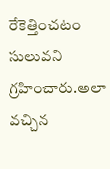రేకెత్తించటం సులువని గ్రహించారు.అలా వచ్చిన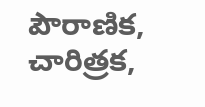పౌరాణిక, చారిత్రక,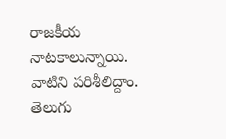రాజకీయ నాటకాలున్నాయి. వాటిని పరిశీలిద్దాం. తెలుగు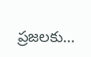ప్రజలకు...